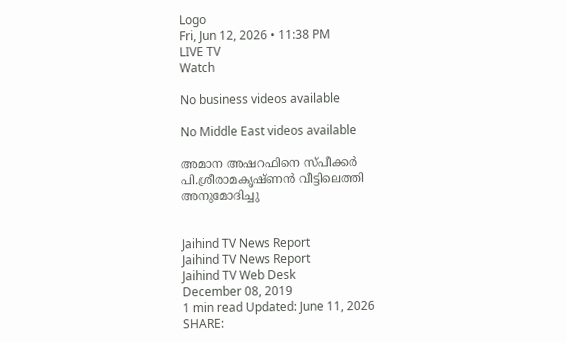Logo
Fri, Jun 12, 2026 • 11:38 PM
LIVE TV
Watch

No business videos available

No Middle East videos available

അമാന അഷറഫിനെ സ്പീക്കർ പി.ശ്രീരാമകൃഷ്ണൻ വീട്ടിലെത്തി അനുമോദിച്ചു


Jaihind TV News Report
Jaihind TV News Report
Jaihind TV Web Desk
December 08, 2019
1 min read Updated: June 11, 2026
SHARE: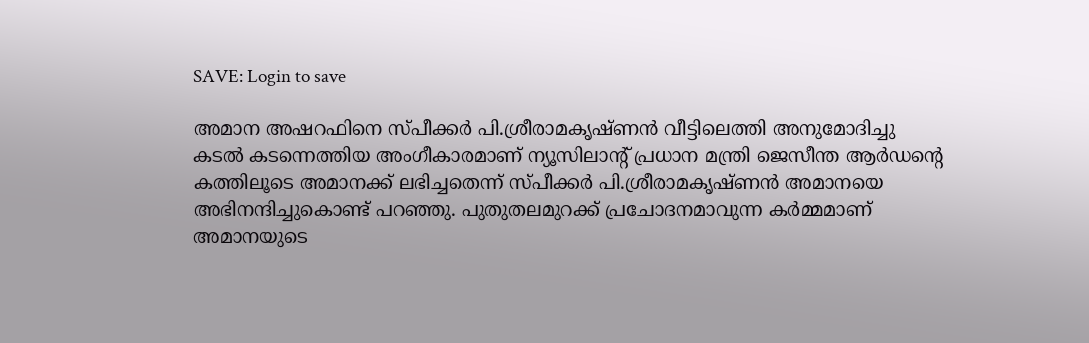SAVE: Login to save

അമാന അഷറഫിനെ സ്പീക്കർ പി.ശ്രീരാമകൃഷ്ണൻ വീട്ടിലെത്തി അനുമോദിച്ചു
കടൽ കടന്നെത്തിയ അംഗീകാരമാണ് ന്യൂസിലാന്‍റ് പ്രധാന മന്ത്രി ജെസീന്ത ആർഡന്‍റെ കത്തിലൂടെ അമാനക്ക് ലഭിച്ചതെന്ന് സ്പീക്കർ പി.ശ്രീരാമകൃഷ്ണൻ അമാനയെ അഭിനന്ദിച്ചുകൊണ്ട് പറഞ്ഞു. പുതുതലമുറക്ക് പ്രചോദനമാവുന്ന കർമ്മമാണ് അമാനയുടെ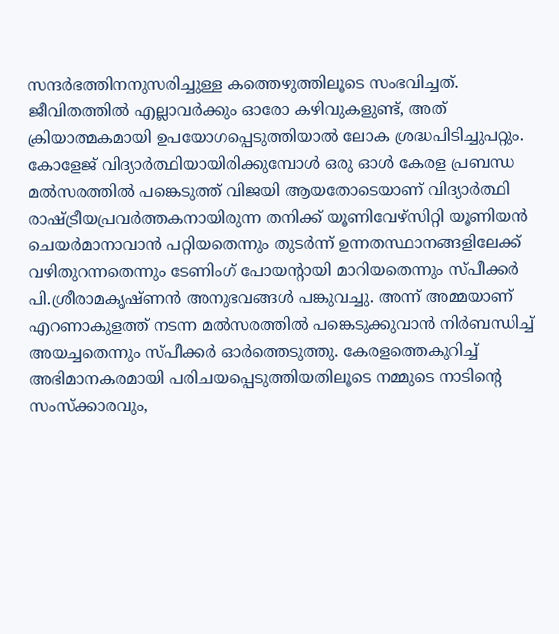സന്ദർഭത്തിനനുസരിച്ചുള്ള കത്തെഴുത്തിലൂടെ സംഭവിച്ചത്. ജീവിതത്തിൽ എല്ലാവർക്കും ഓരോ കഴിവുകളുണ്ട്, അത് ക്രിയാത്മകമായി ഉപയോഗപ്പെടുത്തിയാൽ ലോക ശ്രദ്ധപിടിച്ചുപറ്റും.  കോളേജ് വിദ്യാർത്ഥിയായിരിക്കുമ്പോൾ ഒരു ഓൾ കേരള പ്രബന്ധ മൽസരത്തിൽ പങ്കെടുത്ത് വിജയി ആയതോടെയാണ് വിദ്യാർത്ഥി രാഷ്ട്രീയപ്രവർത്തകനായിരുന്ന തനിക്ക് യൂണിവേഴ്സിറ്റി യൂണിയൻ ചെയർമാനാവാൻ പറ്റിയതെന്നും തുടർന്ന് ഉന്നതസ്ഥാനങ്ങളിലേക്ക് വഴിതുറന്നതെന്നും ടേണിംഗ് പോയന്‍റായി മാറിയതെന്നും സ്പീക്കർ പി.ശ്രീരാമകൃഷ്ണൻ അനുഭവങ്ങൾ പങ്കുവച്ചു. അന്ന് അമ്മയാണ് എറണാകുളത്ത് നടന്ന മൽസരത്തിൽ പങ്കെടുക്കുവാൻ നിർബന്ധിച്ച് അയച്ചതെന്നും സ്പീക്കർ ഓർത്തെടുത്തു. കേരളത്തെകുറിച്ച് അഭിമാനകരമായി പരിചയപ്പെടുത്തിയതിലൂടെ നമ്മുടെ നാടിന്‍റെ സംസ്ക്കാരവും,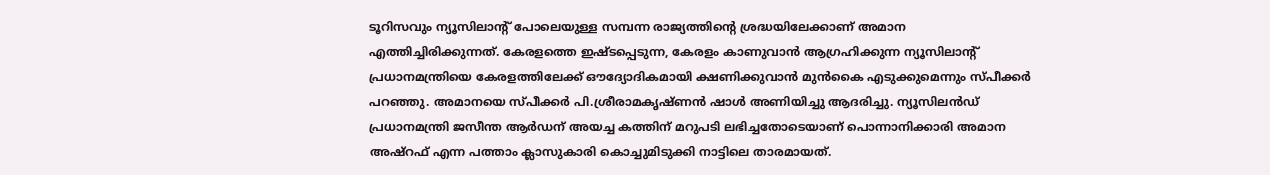ടൂറിസവും ന്യൂസിലാന്‍റ് പോലെയുള്ള സമ്പന്ന രാജ്യത്തിന്‍റെ ശ്രദ്ധയിലേക്കാണ് അമാന എത്തിച്ചിരിക്കുന്നത്. കേരളത്തെ ഇഷ്ടപ്പെടുന്ന, കേരളം കാണുവാൻ ആഗ്രഹിക്കുന്ന ന്യൂസിലാന്‍റ് പ്രധാനമന്ത്രിയെ കേരളത്തിലേക്ക് ഔദ്യോദികമായി ക്ഷണിക്കുവാൻ മുൻകൈ എടുക്കുമെന്നും സ്പീക്കർ പറഞ്ഞു. അമാനയെ സ്പീക്കർ പി.ശ്രീരാമകൃഷ്ണൻ ഷാൾ അണിയിച്ചു ആദരിച്ചു. ന്യൂസിലൻഡ് പ്രധാനമന്ത്രി ജസീന്ത ആർഡന് അയച്ച കത്തിന് മറുപടി ലഭിച്ചതോടെയാണ് പൊന്നാനിക്കാരി അമാന അഷ്റഫ് എന്ന പത്താം ക്ലാസുകാരി കൊച്ചുമിടുക്കി നാട്ടിലെ താരമായത്.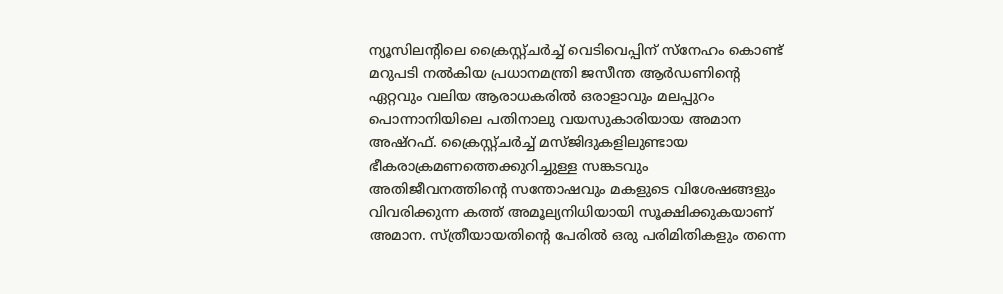ന്യൂസിലന്‍റിലെ ക്രൈസ്റ്റ്ചർച്ച് വെടിവെപ്പിന് സ്നേഹം കൊണ്ട് മറുപടി നൽകിയ പ്രധാനമന്ത്രി ജസീന്ത ആർഡണിന്‍റെ ഏറ്റവും വലിയ ആരാധകരിൽ ഒരാളാവും മലപ്പുറം പൊന്നാനിയിലെ പതിനാലു വയസുകാരിയായ അമാന അഷ്റഫ്. ക്രൈസ്റ്റ്‌ചർച്ച് മസ്ജിദുകളിലുണ്ടായ ഭീകരാക്രമണത്തെക്കുറിച്ചുള്ള സങ്കടവും അതിജീവനത്തിന്‍റെ സന്തോഷവും മകളുടെ വിശേഷങ്ങളും വിവരിക്കുന്ന കത്ത് അമൂല്യനിധിയായി സൂക്ഷിക്കുകയാണ് അമാന. സ്ത്രീയായതിന്‍റെ പേരിൽ ഒരു പരിമിതികളും തന്നെ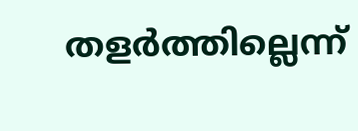തളർത്തില്ലെന്ന്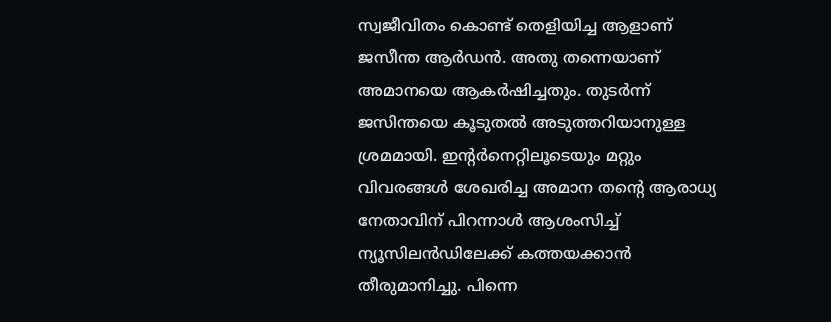സ്വജീവിതം കൊണ്ട് തെളിയിച്ച ആളാണ് ജസീന്ത ആർഡൻ. അതു തന്നെയാണ് അമാനയെ ആകർഷിച്ചതും. തുടര്‍ന്ന് ജസിന്തയെ കൂടുതൽ അടുത്തറിയാനുള്ള ശ്രമമായി. ഇന്‍റര്‍നെറ്റിലൂടെയും മറ്റും വിവരങ്ങള്‍ ശേഖരിച്ച അമാന തന്‍റെ ആരാധ്യ നേതാവിന് പിറന്നാള്‍ ആശംസിച്ച് ന്യൂസിലൻഡിലേക്ക് കത്തയക്കാൻ തീരുമാനിച്ചു. പിന്നെ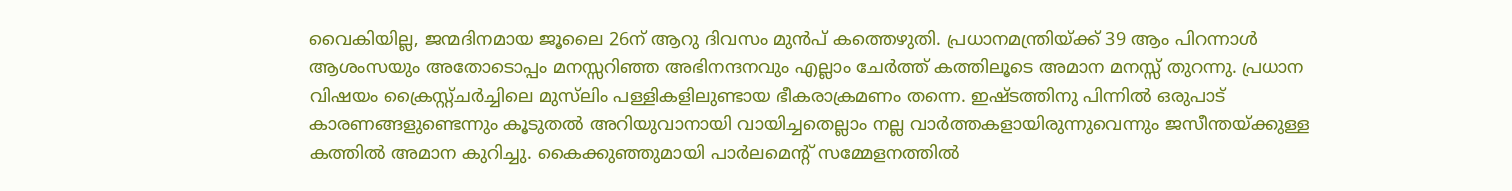വൈകിയില്ല, ജന്മദിനമായ ജൂലൈ 26ന് ആറു ദിവസം മുൻപ് കത്തെഴുതി. പ്രധാനമന്ത്രിയ്ക്ക് 39 ആം പിറന്നാള്‍ ആശംസയും അതോടൊപ്പം മനസ്സറിഞ്ഞ അഭിനന്ദനവും എല്ലാം ചേര്‍ത്ത് കത്തിലൂടെ അമാന മനസ്സ് തുറന്നു. പ്രധാന വിഷയം ക്രൈസ്റ്റ്ചർച്ചിലെ മുസ്‌ലിം പള്ളികളിലുണ്ടായ ഭീകരാക്രമണം തന്നെ. ഇഷ്ടത്തിനു പിന്നിൽ ഒരുപാട് കാരണങ്ങളുണ്ടെന്നും കൂടുതല്‍ അറിയുവാനായി വായിച്ചതെല്ലാം നല്ല വാർത്തകളായിരുന്നുവെന്നും ജസീന്തയ്ക്കുള്ള കത്തില്‍ അമാന കുറിച്ചു. കൈക്കുഞ്ഞുമായി പാർലമെന്‍റ് സമ്മേളനത്തിൽ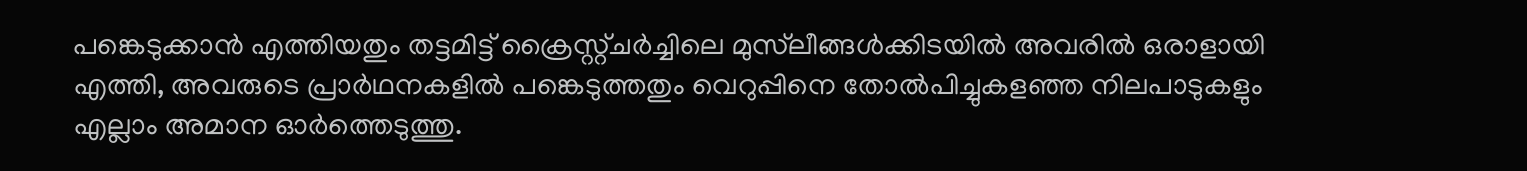പങ്കെടുക്കാൻ എത്തിയതും തട്ടമിട്ട് ക്രൈസ്റ്റ്ചർച്ചിലെ മുസ്‌ലീങ്ങൾക്കിടയിൽ അവരില്‍ ഒരാളായി എത്തി, അവരുടെ പ്രാർഥനകളിൽ പങ്കെടുത്തതും വെറുപ്പിനെ തോൽപിച്ചുകളഞ്ഞ നിലപാടുകളും എല്ലാം അമാന ഓര്‍ത്തെടുത്തു.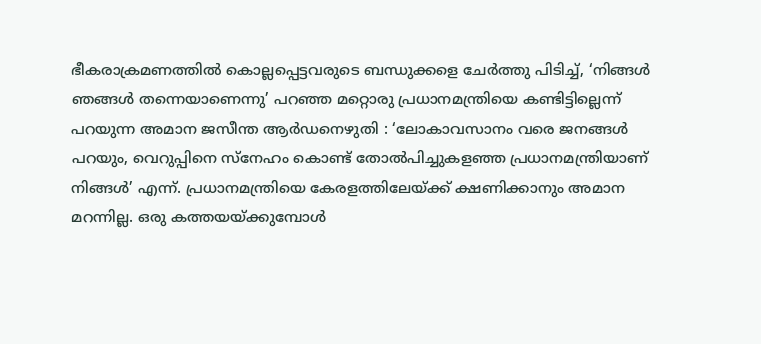ഭീകരാക്രമണത്തിൽ കൊല്ലപ്പെട്ടവരുടെ ബന്ധുക്കളെ ചേർത്തു പിടിച്ച്, ‘നിങ്ങൾ ഞങ്ങൾ തന്നെയാണെന്നു’ പറഞ്ഞ മറ്റൊരു പ്രധാനമന്ത്രിയെ കണ്ടിട്ടില്ലെന്ന് പറയുന്ന അമാന ജസീന്ത ആര്‍ഡനെഴുതി : ‘ലോകാവസാനം വരെ ജനങ്ങൾ പറയും, വെറുപ്പിനെ സ്നേഹം കൊണ്ട് തോൽപിച്ചുകളഞ്ഞ പ്രധാനമന്ത്രിയാണ് നിങ്ങൾ’ എന്ന്. പ്രധാനമന്ത്രിയെ കേരളത്തിലേയ്ക്ക് ക്ഷണിക്കാനും അമാന മറന്നില്ല. ഒരു കത്തയയ്ക്കുമ്പോള്‍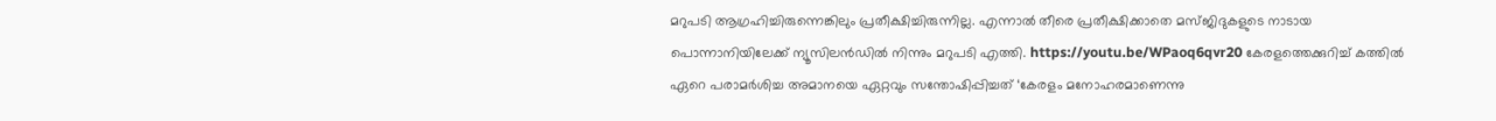മറുപടി ആഗ്രഹിച്ചിരുന്നെങ്കിലും പ്രതീക്ഷിച്ചിരുന്നില്ല. എന്നാല്‍ തീരെ പ്രതീക്ഷിക്കാതെ മസ്ജിദുകളുടെ നാടായ പൊന്നാനിയിലേക്ക് ന്യൂസിലൻഡിൽ നിന്നും മറുപടി എത്തി. https://youtu.be/WPaoq6qvr20 കേരളത്തെക്കുറിച്ച് കത്തിൽ ഏറെ പരാമർശിച്ച അമാനയെ ഏറ്റവും സന്തോഷിപ്പിച്ചത് ‘കേരളം മനോഹരമാണെന്നു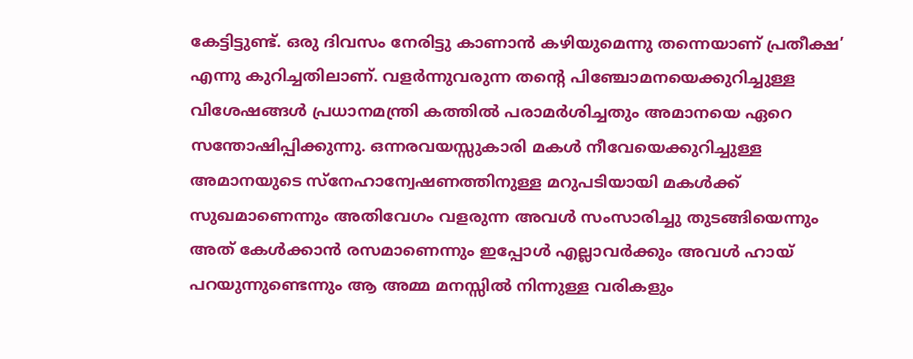കേട്ടിട്ടുണ്ട്. ഒരു ദിവസം നേരിട്ടു കാണാൻ കഴിയുമെന്നു തന്നെയാണ് പ്രതീക്ഷ’ എന്നു കുറിച്ചതിലാണ്. വളർന്നുവരുന്ന തന്‍റെ പിഞ്ചോമനയെക്കുറിച്ചുള്ള വിശേഷങ്ങള്‍ പ്രധാനമന്ത്രി കത്തിൽ പരാമർശിച്ചതും അമാനയെ ഏറെ സന്തോഷിപ്പിക്കുന്നു. ഒന്നരവയസ്സുകാരി മകൾ നീവേയെക്കുറിച്ചുള്ള അമാനയുടെ സ്നേഹാന്വേഷണത്തിനുള്ള മറുപടിയായി മകള്‍ക്ക് സുഖമാണെന്നും അതിവേഗം വളരുന്ന അവള്‍ സംസാരിച്ചു തുടങ്ങിയെന്നും അത് കേള്‍ക്കാന്‍ രസമാണെന്നും ഇപ്പോള്‍ എല്ലാവര്‍ക്കും അവള്‍ ഹായ് പറയുന്നുണ്ടെന്നും ആ അമ്മ മനസ്സില്‍ നിന്നുള്ള വരികളും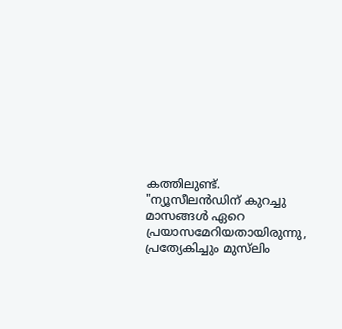കത്തിലുണ്ട്. "ന്യൂസീലൻഡിന് കുറച്ചു മാസങ്ങൾ ഏറെ പ്രയാസമേറിയതായിരുന്നു, പ്രത്യേകിച്ചും ‍മുസ്‌ലിം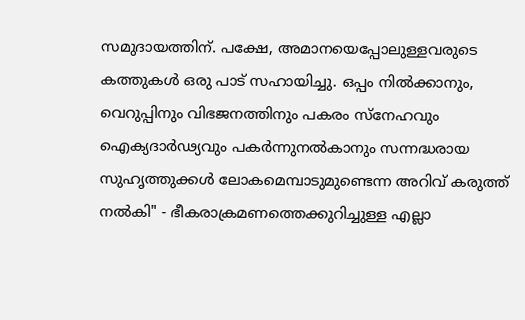സമുദായത്തിന്. പക്ഷേ, അമാനയെപ്പോലുള്ളവരുടെ കത്തുകൾ ഒരു പാട് സഹായിച്ചു. ഒപ്പം നിൽക്കാനും, വെറുപ്പിനും വിഭജനത്തിനും പകരം സ്നേഹവും ഐക്യദാർഢ്യവും പകർന്നുനൽകാനും സന്നദ്ധരായ സുഹൃത്തുക്കൾ ലോകമെമ്പാടുമുണ്ടെന്ന അറിവ് കരുത്ത് നൽകി" - ഭീകരാക്രമണത്തെക്കുറിച്ചുള്ള എല്ലാ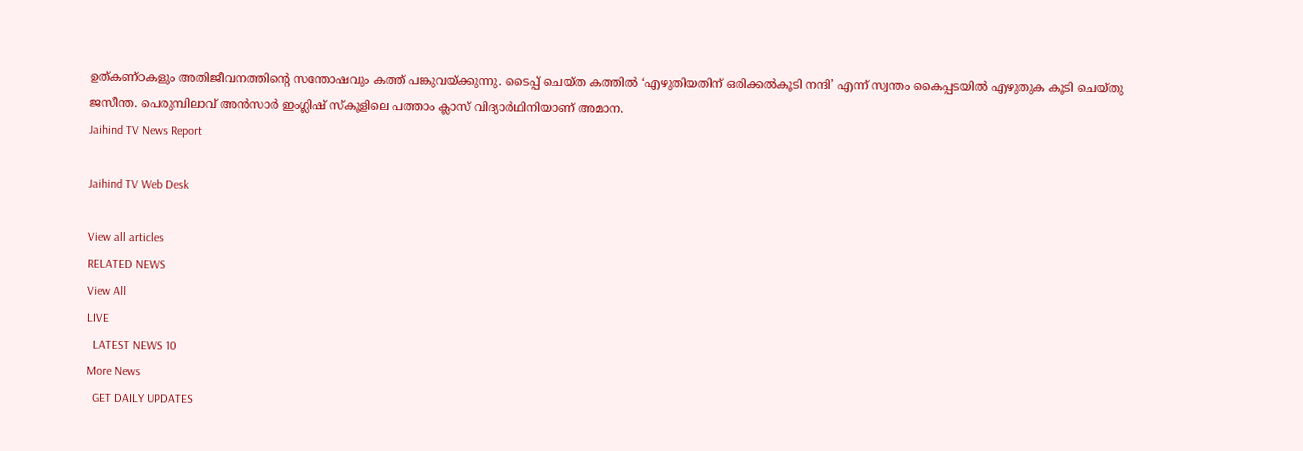ഉത്കണ്ഠകളും അതിജീവനത്തിന്റെ സന്തോഷവും കത്ത് പങ്കുവയ്ക്കുന്നു. ടൈപ്പ് ചെയ്ത കത്തിൽ ‘എഴുതിയതിന് ഒരിക്കൽകൂടി നന്ദി’ എന്ന് സ്വന്തം കൈപ്പടയിൽ എഴുതുക കൂടി ചെയ്തു ജസീന്ത. പെരുമ്പിലാവ് അൻസാർ ഇംഗ്ലിഷ് സ്കൂളിലെ പത്താം ക്ലാസ് വിദ്യാർഥിനിയാണ് അമാന.
Jaihind TV News Report

Jaihind TV Web Desk

View all articles
RELATED NEWS
View All
LIVE
  LATEST NEWS 10
More News
  GET DAILY UPDATES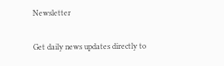Newsletter

Get daily news updates directly to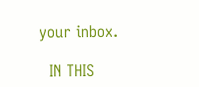your inbox.

  IN THIS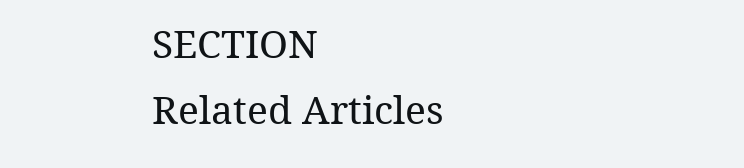SECTION
Related Articles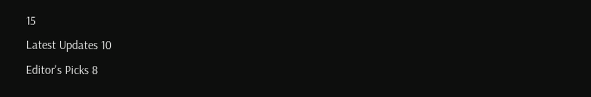15
Latest Updates 10
Editor's Picks 8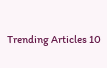Trending Articles 10